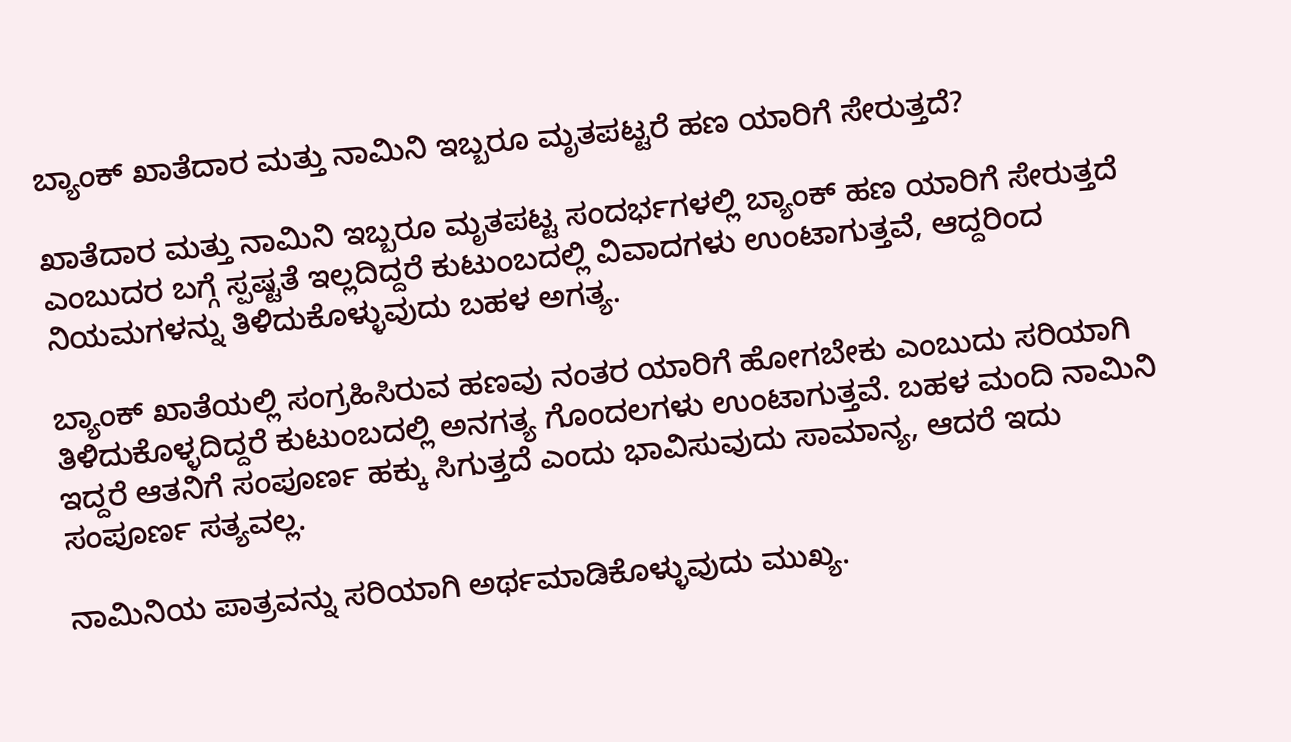ಬ್ಯಾಂಕ್ ಖಾತೆದಾರ ಮತ್ತು ನಾಮಿನಿ ಇಬ್ಬರೂ ಮೃತಪಟ್ಟರೆ ಹಣ ಯಾರಿಗೆ ಸೇರುತ್ತದೆ?

ಖಾತೆದಾರ ಮತ್ತು ನಾಮಿನಿ ಇಬ್ಬರೂ ಮೃತಪಟ್ಟ ಸಂದರ್ಭಗಳಲ್ಲಿ ಬ್ಯಾಂಕ್ ಹಣ ಯಾರಿಗೆ ಸೇರುತ್ತದೆ ಎಂಬುದರ ಬಗ್ಗೆ ಸ್ಪಷ್ಟತೆ ಇಲ್ಲದಿದ್ದರೆ ಕುಟುಂಬದಲ್ಲಿ ವಿವಾದಗಳು ಉಂಟಾಗುತ್ತವೆ, ಆದ್ದರಿಂದ ನಿಯಮಗಳನ್ನು ತಿಳಿದುಕೊಳ್ಳುವುದು ಬಹಳ ಅಗತ್ಯ.

ಬ್ಯಾಂಕ್ ಖಾತೆಯಲ್ಲಿ ಸಂಗ್ರಹಿಸಿರುವ ಹಣವು ನಂತರ ಯಾರಿಗೆ ಹೋಗಬೇಕು ಎಂಬುದು ಸರಿಯಾಗಿ ತಿಳಿದುಕೊಳ್ಳದಿದ್ದರೆ ಕುಟುಂಬದಲ್ಲಿ ಅನಗತ್ಯ ಗೊಂದಲಗಳು ಉಂಟಾಗುತ್ತವೆ. ಬಹಳ ಮಂದಿ ನಾಮಿನಿ ಇದ್ದರೆ ಆತನಿಗೆ ಸಂಪೂರ್ಣ ಹಕ್ಕು ಸಿಗುತ್ತದೆ ಎಂದು ಭಾವಿಸುವುದು ಸಾಮಾನ್ಯ, ಆದರೆ ಇದು ಸಂಪೂರ್ಣ ಸತ್ಯವಲ್ಲ.

ನಾಮಿನಿಯ ಪಾತ್ರವನ್ನು ಸರಿಯಾಗಿ ಅರ್ಥಮಾಡಿಕೊಳ್ಳುವುದು ಮುಖ್ಯ.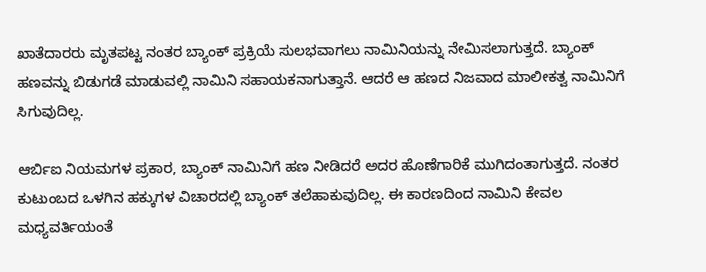ಖಾತೆದಾರರು ಮೃತಪಟ್ಟ ನಂತರ ಬ್ಯಾಂಕ್ ಪ್ರಕ್ರಿಯೆ ಸುಲಭವಾಗಲು ನಾಮಿನಿಯನ್ನು ನೇಮಿಸಲಾಗುತ್ತದೆ. ಬ್ಯಾಂಕ್ ಹಣವನ್ನು ಬಿಡುಗಡೆ ಮಾಡುವಲ್ಲಿ ನಾಮಿನಿ ಸಹಾಯಕನಾಗುತ್ತಾನೆ. ಆದರೆ ಆ ಹಣದ ನಿಜವಾದ ಮಾಲೀಕತ್ವ ನಾಮಿನಿಗೆ ಸಿಗುವುದಿಲ್ಲ.

ಆರ್ಬಿಐ ನಿಯಮಗಳ ಪ್ರಕಾರ, ಬ್ಯಾಂಕ್ ನಾಮಿನಿಗೆ ಹಣ ನೀಡಿದರೆ ಅದರ ಹೊಣೆಗಾರಿಕೆ ಮುಗಿದಂತಾಗುತ್ತದೆ. ನಂತರ ಕುಟುಂಬದ ಒಳಗಿನ ಹಕ್ಕುಗಳ ವಿಚಾರದಲ್ಲಿ ಬ್ಯಾಂಕ್ ತಲೆಹಾಕುವುದಿಲ್ಲ. ಈ ಕಾರಣದಿಂದ ನಾಮಿನಿ ಕೇವಲ ಮಧ್ಯವರ್ತಿಯಂತೆ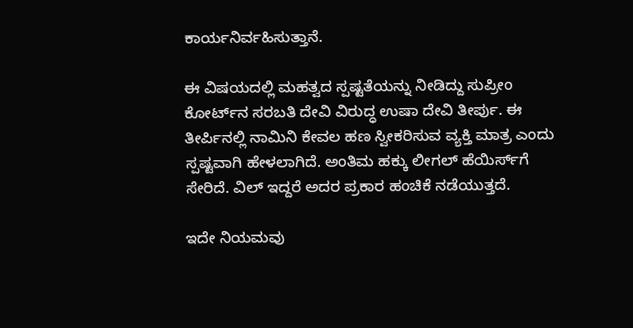ಕಾರ್ಯನಿರ್ವಹಿಸುತ್ತಾನೆ.

ಈ ವಿಷಯದಲ್ಲಿ ಮಹತ್ವದ ಸ್ಪಷ್ಟತೆಯನ್ನು ನೀಡಿದ್ದು ಸುಪ್ರೀಂ ಕೋರ್ಟ್‌ನ ಸರಬತಿ ದೇವಿ ವಿರುದ್ಧ ಉಷಾ ದೇವಿ ತೀರ್ಪು. ಈ ತೀರ್ಪಿನಲ್ಲಿ ನಾಮಿನಿ ಕೇವಲ ಹಣ ಸ್ವೀಕರಿಸುವ ವ್ಯಕ್ತಿ ಮಾತ್ರ ಎಂದು ಸ್ಪಷ್ಟವಾಗಿ ಹೇಳಲಾಗಿದೆ. ಅಂತಿಮ ಹಕ್ಕು ಲೀಗಲ್ ಹೆಯಿರ್ಸ್‌ಗೆ ಸೇರಿದೆ. ವಿಲ್ ಇದ್ದರೆ ಅದರ ಪ್ರಕಾರ ಹಂಚಿಕೆ ನಡೆಯುತ್ತದೆ.

ಇದೇ ನಿಯಮವು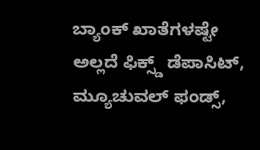ಬ್ಯಾಂಕ್ ಖಾತೆಗಳಷ್ಟೇ ಅಲ್ಲದೆ ಫಿಕ್ಸ್ಡ್ ಡೆಪಾಸಿಟ್, ಮ್ಯೂಚುವಲ್ ಫಂಡ್ಸ್,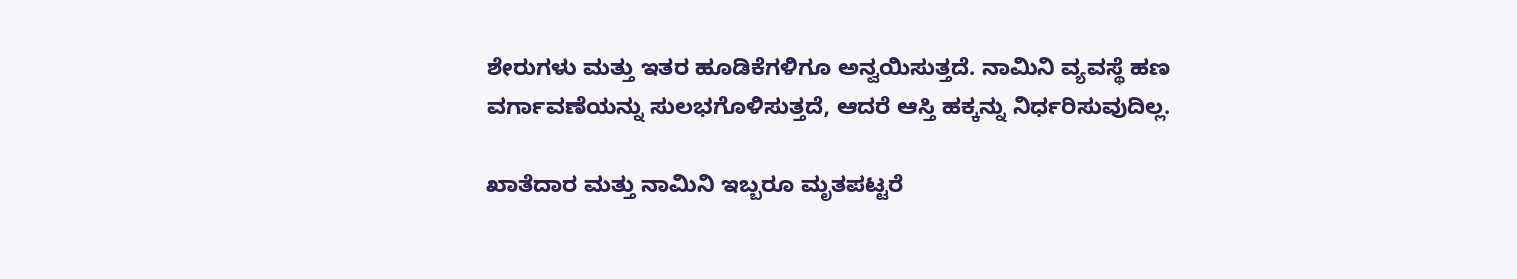ಶೇರುಗಳು ಮತ್ತು ಇತರ ಹೂಡಿಕೆಗಳಿಗೂ ಅನ್ವಯಿಸುತ್ತದೆ. ನಾಮಿನಿ ವ್ಯವಸ್ಥೆ ಹಣ ವರ್ಗಾವಣೆಯನ್ನು ಸುಲಭಗೊಳಿಸುತ್ತದೆ, ಆದರೆ ಆಸ್ತಿ ಹಕ್ಕನ್ನು ನಿರ್ಧರಿಸುವುದಿಲ್ಲ.

ಖಾತೆದಾರ ಮತ್ತು ನಾಮಿನಿ ಇಬ್ಬರೂ ಮೃತಪಟ್ಟರೆ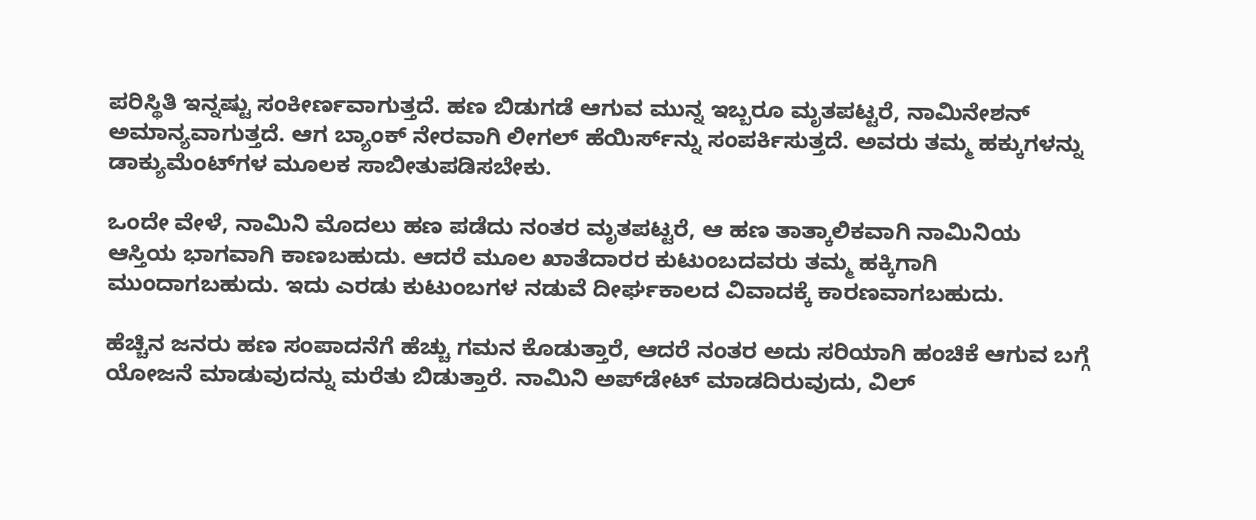ಪರಿಸ್ಥಿತಿ ಇನ್ನಷ್ಟು ಸಂಕೀರ್ಣವಾಗುತ್ತದೆ. ಹಣ ಬಿಡುಗಡೆ ಆಗುವ ಮುನ್ನ ಇಬ್ಬರೂ ಮೃತಪಟ್ಟರೆ, ನಾಮಿನೇಶನ್ ಅಮಾನ್ಯವಾಗುತ್ತದೆ. ಆಗ ಬ್ಯಾಂಕ್ ನೇರವಾಗಿ ಲೀಗಲ್ ಹೆಯಿರ್ಸ್‌ನ್ನು ಸಂಪರ್ಕಿಸುತ್ತದೆ. ಅವರು ತಮ್ಮ ಹಕ್ಕುಗಳನ್ನು ಡಾಕ್ಯುಮೆಂಟ್‌ಗಳ ಮೂಲಕ ಸಾಬೀತುಪಡಿಸಬೇಕು.

ಒಂದೇ ವೇಳೆ, ನಾಮಿನಿ ಮೊದಲು ಹಣ ಪಡೆದು ನಂತರ ಮೃತಪಟ್ಟರೆ, ಆ ಹಣ ತಾತ್ಕಾಲಿಕವಾಗಿ ನಾಮಿನಿಯ ಆಸ್ತಿಯ ಭಾಗವಾಗಿ ಕಾಣಬಹುದು. ಆದರೆ ಮೂಲ ಖಾತೆದಾರರ ಕುಟುಂಬದವರು ತಮ್ಮ ಹಕ್ಕಿಗಾಗಿ ಮುಂದಾಗಬಹುದು. ಇದು ಎರಡು ಕುಟುಂಬಗಳ ನಡುವೆ ದೀರ್ಘಕಾಲದ ವಿವಾದಕ್ಕೆ ಕಾರಣವಾಗಬಹುದು.

ಹೆಚ್ಚಿನ ಜನರು ಹಣ ಸಂಪಾದನೆಗೆ ಹೆಚ್ಚು ಗಮನ ಕೊಡುತ್ತಾರೆ, ಆದರೆ ನಂತರ ಅದು ಸರಿಯಾಗಿ ಹಂಚಿಕೆ ಆಗುವ ಬಗ್ಗೆ ಯೋಜನೆ ಮಾಡುವುದನ್ನು ಮರೆತು ಬಿಡುತ್ತಾರೆ. ನಾಮಿನಿ ಅಪ್‌ಡೇಟ್ ಮಾಡದಿರುವುದು, ವಿಲ್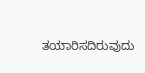ತಯಾರಿಸದಿರುವುದು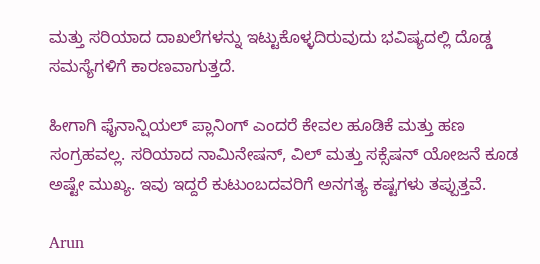ಮತ್ತು ಸರಿಯಾದ ದಾಖಲೆಗಳನ್ನು ಇಟ್ಟುಕೊಳ್ಳದಿರುವುದು ಭವಿಷ್ಯದಲ್ಲಿ ದೊಡ್ಡ ಸಮಸ್ಯೆಗಳಿಗೆ ಕಾರಣವಾಗುತ್ತದೆ.

ಹೀಗಾಗಿ ಫೈನಾನ್ಷಿಯಲ್ ಪ್ಲಾನಿಂಗ್ ಎಂದರೆ ಕೇವಲ ಹೂಡಿಕೆ ಮತ್ತು ಹಣ ಸಂಗ್ರಹವಲ್ಲ. ಸರಿಯಾದ ನಾಮಿನೇಷನ್, ವಿಲ್ ಮತ್ತು ಸಕ್ಸೆಷನ್ ಯೋಜನೆ ಕೂಡ ಅಷ್ಟೇ ಮುಖ್ಯ. ಇವು ಇದ್ದರೆ ಕುಟುಂಬದವರಿಗೆ ಅನಗತ್ಯ ಕಷ್ಟಗಳು ತಪ್ಪುತ್ತವೆ.

Arun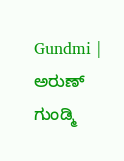Gundmi | ಅರುಣ್ ಗುಂಡ್ಮಿ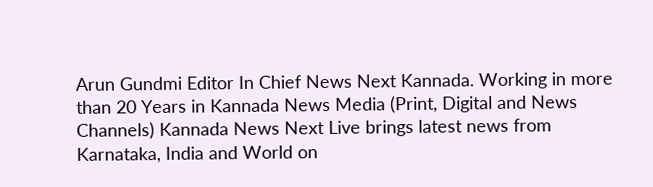Arun Gundmi Editor In Chief News Next Kannada. Working in more than 20 Years in Kannada News Media (Print, Digital and News Channels) Kannada News Next Live brings latest news from Karnataka, India and World on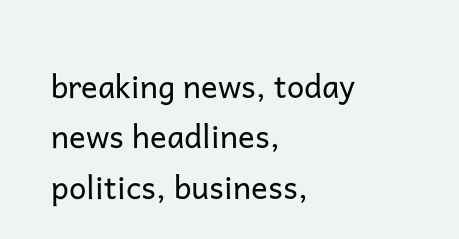breaking news, today news headlines, politics, business,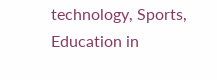technology, Sports, Education in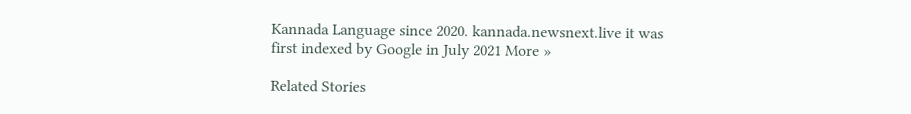Kannada Language since 2020. kannada.newsnext.live it was first indexed by Google in July 2021 More »

Related Stories